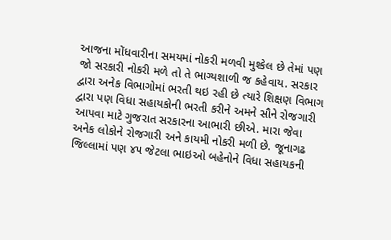આજના મોંધવારીના સમયમાં નોકરી મળવી મુશ્કેલ છે તેમાં પણ જો સરકારી નોકરી મળે તો તે ભાગ્યશાળી જ કહેવાય. સરકાર દ્વારા અનેક વિભાગોમાં ભરતી થઇ રહી છે ત્યારે શિક્ષણ વિભાગ દ્વારા પણ વિધા સહાયકોની ભરતી કરીને અમને સૌને રોજગારી આપવા માટે ગુજરાત સરકારના આભારી છીએ. મારા જેવા અનેક લોકોને રોજગારી અને કાયમી નોકરી મળી છે. જૂનાગઢ જિલ્લામાં પણ ૪૫ જેટલા ભાઇઓ બહેનોને વિધા સહાયકની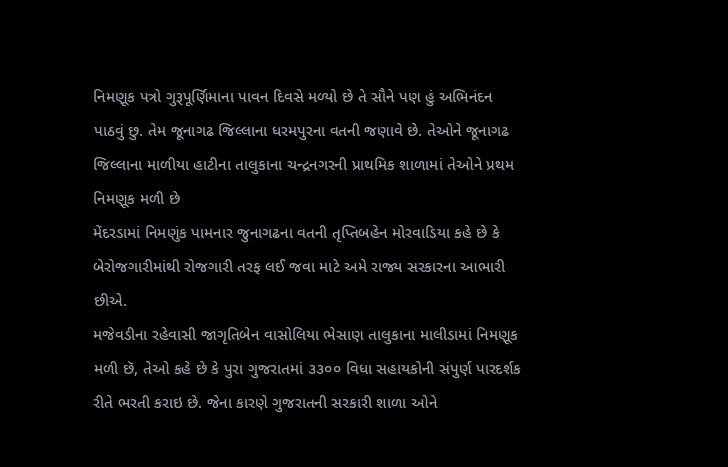નિમણૂક પત્રો ગુરૂપૂર્ણિમાના પાવન દિવસે મળ્યો છે તે સૌને પણ હું અભિનંદન પાઠવું છુ. તેમ જૂનાગઢ જિલ્લાના ધરમપુરના વતની જણાવે છે. તેઓને જૂનાગઢ જિલ્લાના માળીયા હાટીના તાલુકાના ચન્દ્રનગરની પ્રાથમિક શાળામાં તેઓને પ્રથમ નિમણૂક મળી છે
મેંદરડામાં નિમણુંક પામનાર જુનાગઢના વતની તૃપ્તિબહેન મોરવાડિયા કહે છે કે બેરોજગારીમાંથી રોજગારી તરફ લઈ જવા માટે અમે રાજ્ય સરકારના આભારી છીએ.
મજેવડીના રહેવાસી જાગૃતિબેન વાસોલિયા ભેસાણ તાલુકાના માલીડામાં નિમણૂક મળી છૅ, તેઓ કહે છે કે પુરા ગુજરાતમાં ૩૩૦૦ વિધા સહાયકોની સંપુર્ણ પારદર્શક રીતે ભરતી કરાઇ છે. જેના કારણે ગુજરાતની સરકારી શાળા ઓને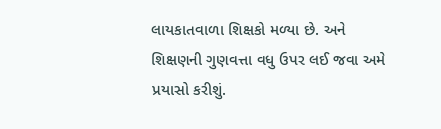લાયકાતવાળા શિક્ષકો મળ્યા છે. અને શિક્ષણની ગુણવત્તા વધુ ઉપર લઈ જવા અમે પ્રયાસો કરીશું.